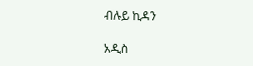ብሉይ ኪዳን

አዲስ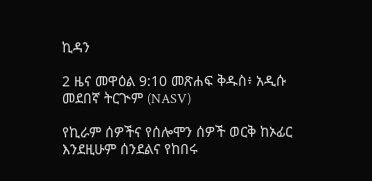ኪዳን

2 ዜና መዋዕል 9:10 መጽሐፍ ቅዱስ፥ አዲሱ መደበኛ ትርጒም (NASV)

የኪራም ሰዎችና የሰሎሞን ሰዎች ወርቅ ከኦፊር እንደዚሁም ሰንደልና የከበሩ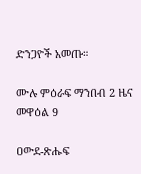ድንጋዮች አመጡ።

ሙሉ ምዕራፍ ማንበብ 2 ዜና መዋዕል 9

ዐውደ-ጽሑፍ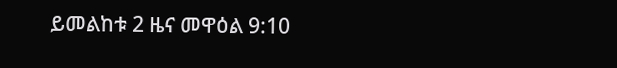ይመልከቱ 2 ዜና መዋዕል 9:10